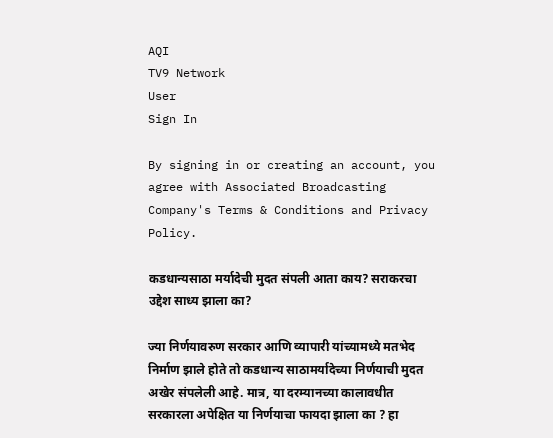AQI
TV9 Network
User
Sign In

By signing in or creating an account, you agree with Associated Broadcasting Company's Terms & Conditions and Privacy Policy.

कडधान्यसाठा मर्यादेची मुदत संपली आता काय? सराकरचा उद्देश साध्य झाला का?

ज्या निर्णयावरुण सरकार आणि व्यापारी यांच्यामध्ये मतभेद निर्माण झाले होते तो कडधान्य साठामर्यादेच्या निर्णयाची मुदत अखेर संपलेली आहे. मात्र, या दरम्यानच्या कालावधीत सरकारला अपेक्षित या निर्णयाचा फायदा झाला का ? हा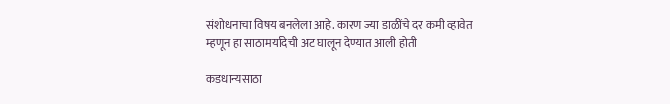संशोधनाचा विषय बनलेला आहे. कारण ज्या डाळींचे दर कमी व्हावेत म्हणून हा साठामर्यादेची अट घालून देण्यात आली होती

कडधान्यसाठा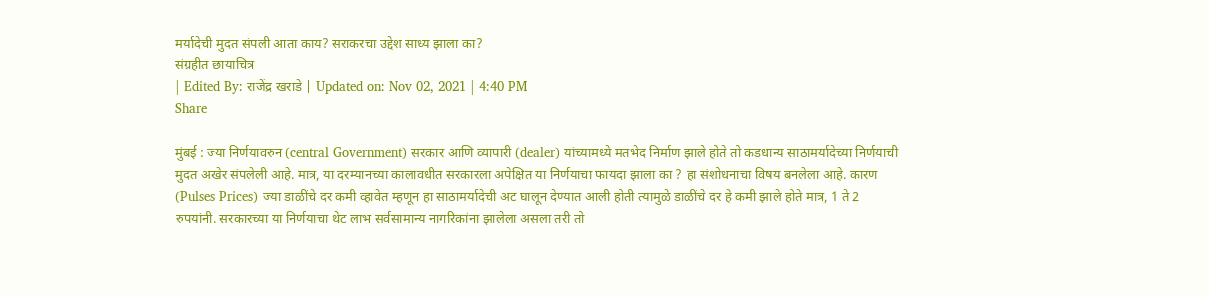मर्यादेची मुदत संपली आता काय? सराकरचा उद्देश साध्य झाला का?
संग्रहीत छायाचित्र
| Edited By: राजेंद्र खराडे | Updated on: Nov 02, 2021 | 4:40 PM
Share

मुंबई : ज्या निर्णयावरुन (central Government) सरकार आणि व्यापारी (dealer) यांच्यामध्ये मतभेद निर्माण झाले होते तो कडधान्य साठामर्यादेच्या निर्णयाची मुदत अखेर संपलेली आहे. मात्र, या दरम्यानच्या कालावधीत सरकारला अपेक्षित या निर्णयाचा फायदा झाला का ? हा संशोधनाचा विषय बनलेला आहे. कारण (Pulses Prices) ज्या डाळींचे दर कमी व्हावेत म्हणून हा साठामर्यादेची अट घालून देण्यात आली होती त्यामुळे डाळींचे दर हे कमी झाले होते मात्र, 1 ते 2 रुपयांनी. सरकारच्या या निर्णयाचा थेट लाभ सर्वसामान्य नागरिकांना झालेला असला तरी तो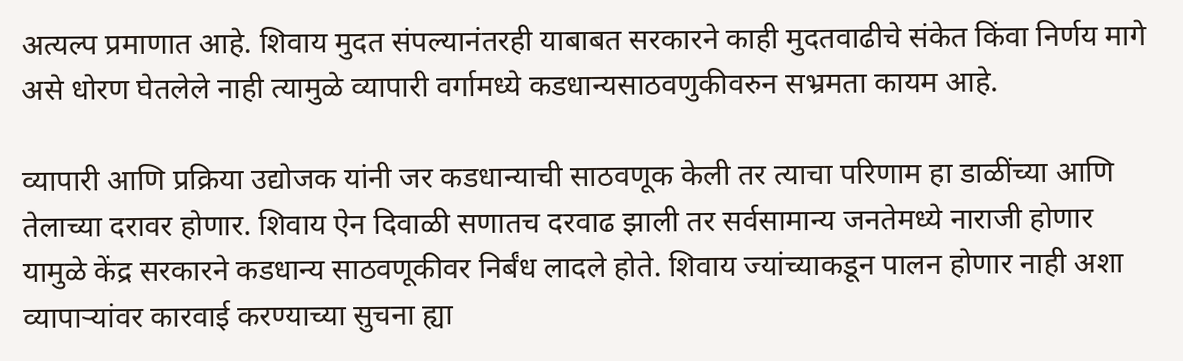अत्यल्प प्रमाणात आहे. शिवाय मुदत संपल्यानंतरही याबाबत सरकारने काही मुदतवाढीचे संकेत किंवा निर्णय मागे असे धोरण घेतलेले नाही त्यामुळे व्यापारी वर्गामध्ये कडधान्यसाठवणुकीवरुन सभ्रमता कायम आहे.

व्यापारी आणि प्रक्रिया उद्योजक यांनी जर कडधान्याची साठवणूक केली तर त्याचा परिणाम हा डाळींच्या आणि तेलाच्या दरावर होणार. शिवाय ऐन दिवाळी सणातच दरवाढ झाली तर सर्वसामान्य जनतेमध्ये नाराजी होणार यामुळे केंद्र सरकारने कडधान्य साठवणूकीवर निर्बंध लादले होते. शिवाय ज्यांच्याकडून पालन होणार नाही अशा व्यापाऱ्यांवर कारवाई करण्याच्या सुचना ह्या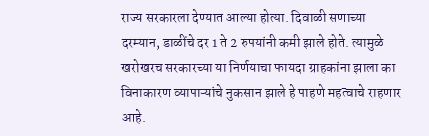राज्य सरकारला देण्यात आल्या होत्या. दिवाळी सणाच्या दरम्यान, डाळींचे दर 1 ते 2 रुपयांनी कमी झाले होते. त्यामुळे खरोखरच सरकारच्या या निर्णयाचा फायदा ग्राहकांना झाला का विनाकारण व्यापाऱ्यांचे नुकसान झाले हे पाहणे महत्वाचे राहणार आहे.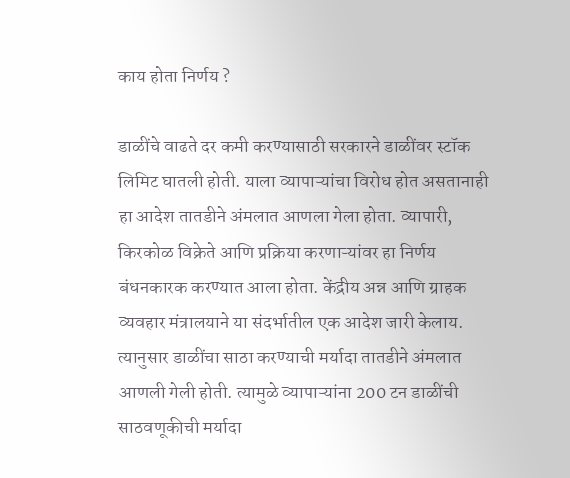काय होता निर्णय ?

डाळींचे वाढते दर कमी करण्यासाठी सरकारने डाळींवर स्टॉक लिमिट घातली होती. याला व्यापाऱ्यांचा विरोध होत असतानाही हा आदेश तातडीने अंमलात आणला गेला होता. व्यापारी, किरकोळ विक्रेते आणि प्रक्रिया करणाऱ्यांवर हा निर्णय बंधनकारक करण्यात आला होता. केंद्रीय अन्न आणि ग्राहक व्यवहार मंत्रालयाने या संदर्भातील एक आदेश जारी केलाय. त्यानुसार डाळींचा साठा करण्याची मर्यादा तातडीने अंमलात आणली गेली होती. त्यामुळे व्यापाऱ्यांना 200 टन डाळींची साठवणूकीची मर्यादा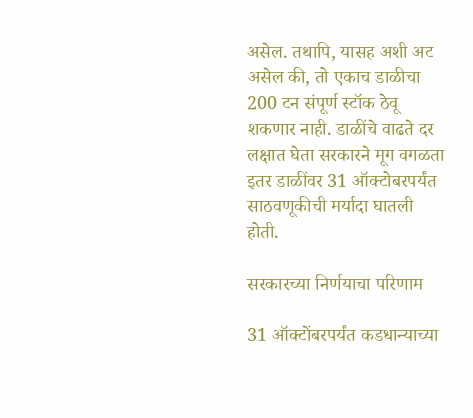असेल. तथापि, यासह अशी अट असेल की, तो एकाच डाळीचा 200 टन संपूर्ण स्टॉक ठेवू शकणार नाही. डाळींचे वाढते दर लक्षात घेता सरकारने मूग वगळता इतर डाळींवर 31 ऑक्टोबरपर्यंत साठवणूकीची मर्यादा घातली होती.

सरकारच्या निर्णयाचा परिणाम

31 ऑक्टोंबरपर्यंत कडधान्याच्या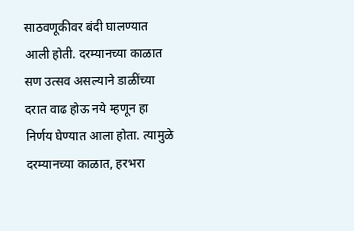साठवणूकीवर बंदी घालण्यात आली होती. दरम्यानच्या काळात सण उत्सव असल्याने डाळींच्या दरात वाढ होऊ नये म्हणून हा निर्णय घेण्यात आला होता. त्यामुळे दरम्यानच्या काळात, हरभरा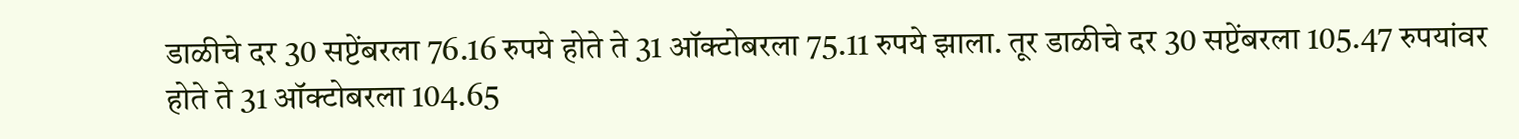डाळीचे दर 30 सप्टेंबरला 76.16 रुपये होते ते 31 ऑक्टोबरला 75.11 रुपये झाला. तूर डाळीचे दर 30 सप्टेंबरला 105.47 रुपयांवर होते ते 31 ऑक्टोबरला 104.65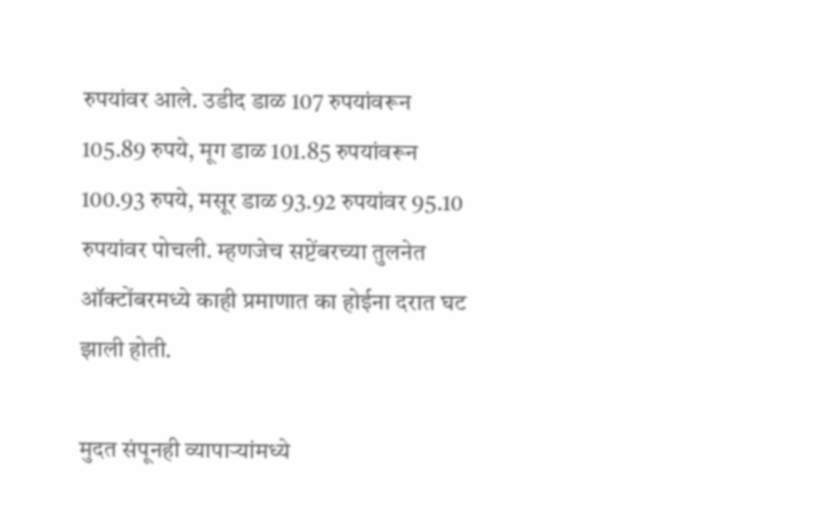रुपयांवर आले. उडीद डाळ 107 रुपयांवरून 105.89 रुपये, मूग डाळ 101.85 रुपयांवरून 100.93 रुपये, मसूर डाळ 93.92 रुपयांवर 95.10 रुपयांवर पोचली. म्हणजेच सप्टेंबरच्या तुलनेत ऑक्टोंबरमध्ये काही प्रमाणात का होईना दरात घट झाली होती.

मुदत संपूनही व्यापाऱ्यांमध्ये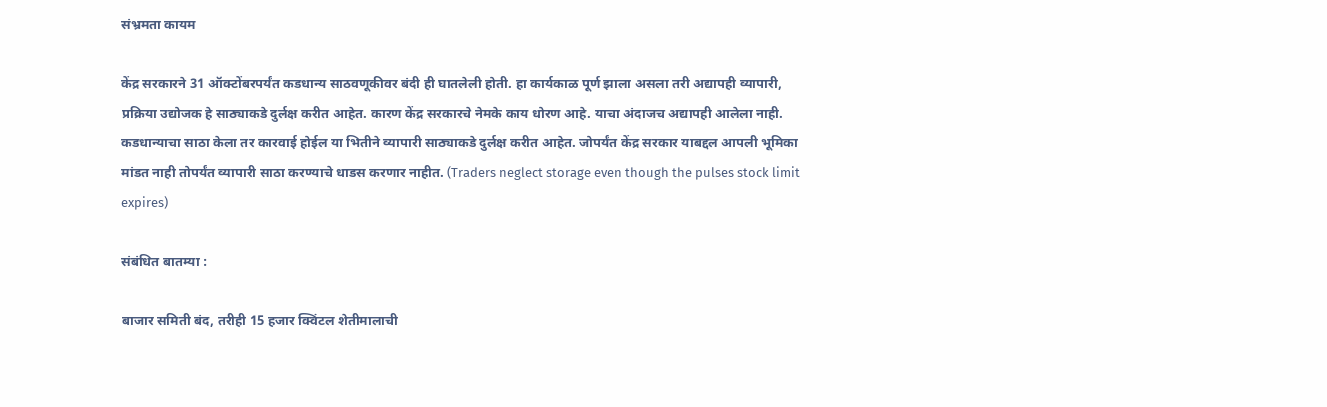संभ्रमता कायम

केंद्र सरकारने 31 ऑक्टोंबरपर्यंत कडधान्य साठवणूकीवर बंदी ही घातलेली होती. हा कार्यकाळ पूर्ण झाला असला तरी अद्यापही व्यापारी, प्रक्रिया उद्योजक हे साठ्याकडे दुर्लक्ष करीत आहेत. कारण केंद्र सरकारचे नेमके काय धोरण आहे. याचा अंदाजच अद्यापही आलेला नाही. कडधान्याचा साठा केला तर कारवाई होईल या भितीने व्यापारी साठ्याकडे दुर्लक्ष करीत आहेत. जोपर्यंत केंद्र सरकार याबद्दल आपली भूमिका मांडत नाही तोपर्यंत व्यापारी साठा करण्याचे धाडस करणार नाहीत. (Traders neglect storage even though the pulses stock limit expires)

संबंधित बातम्या :

बाजार समिती बंद, तरीही 15 हजार क्विंटल शेतीमालाची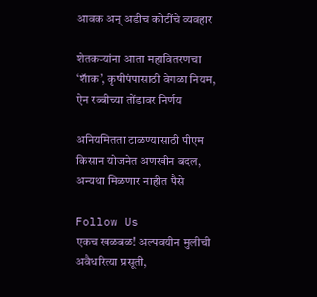आवक अन् अडीच कोटींचे व्यवहार

शेतकऱ्यांना आता महावितरणचा ‘शॅाक’, कृषीपंपासाठी वेगळा नियम, ऐन रब्बीच्या तोंडावर निर्णय

अनियमितता टाळण्यासाठी पीएम किसान योजनेत अणखीन बदल, अन्यथा मिळणार नाहीत पैसे

Follow Us
एकच खळबळ! अल्पवयीन मुलीची अवैधरित्या प्रसूती,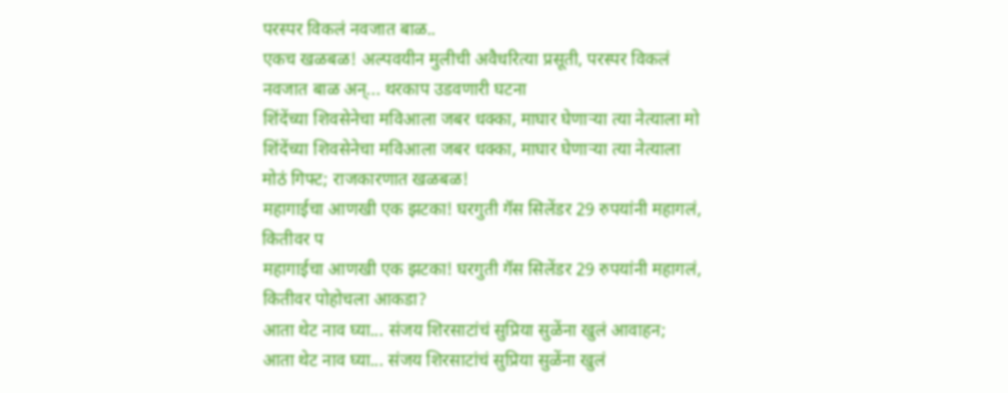परस्पर विकलं नवजात बाळ..
एकच खळबळ! अल्पवयीन मुलीची अवैधरित्या प्रसूती, परस्पर विकलं नवजात बाळ अन्... थरकाप उडवणारी घटना
शिंदेंच्या शिवसेनेचा मविआला जबर धक्का, माघार घेणाऱ्या त्या नेत्याला मो
शिंदेंच्या शिवसेनेचा मविआला जबर धक्का, माघार घेणाऱ्या त्या नेत्याला मोठं गिफ्ट; राजकारणात खळबळ!
महागाईचा आणखी एक झटका! घरगुती गॅस सिलेंडर 29 रुपयांनी महागलं, कितीवर प
महागाईचा आणखी एक झटका! घरगुती गॅस सिलेंडर 29 रुपयांनी महागलं, कितीवर पोहोचला आकडा?
आता थेट नाव घ्या... संजय शिरसाटांचं सुप्रिया सुळेंना खुलं आवाहन;
आता थेट नाव घ्या... संजय शिरसाटांचं सुप्रिया सुळेंना खुलं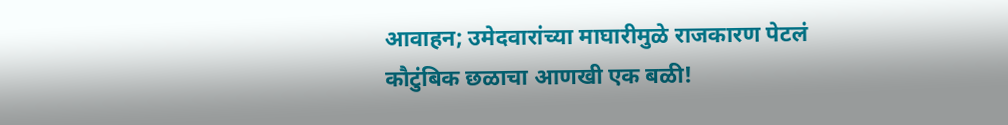आवाहन; उमेदवारांच्या माघारीमुळे राजकारण पेटलं
कौटुंबिक छळाचा आणखी एक बळी!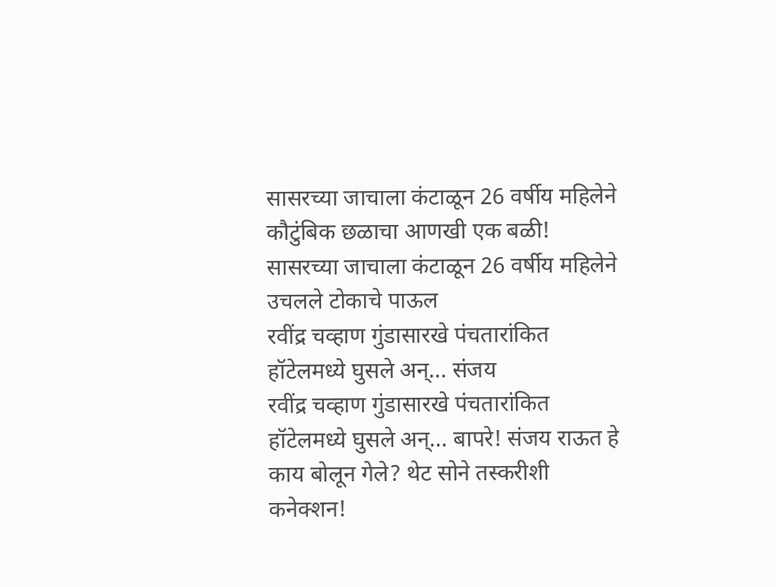सासरच्या जाचाला कंटाळून 26 वर्षीय महिलेने
कौटुंबिक छळाचा आणखी एक बळी! सासरच्या जाचाला कंटाळून 26 वर्षीय महिलेने उचलले टोकाचे पाऊल
रवींद्र चव्हाण गुंडासारखे पंचतारांकित हॉटेलमध्ये घुसले अन्... संजय
रवींद्र चव्हाण गुंडासारखे पंचतारांकित हॉटेलमध्ये घुसले अन्... बापरे! संजय राऊत हे काय बोलून गेले? थेट सोने तस्करीशी कनेक्शन!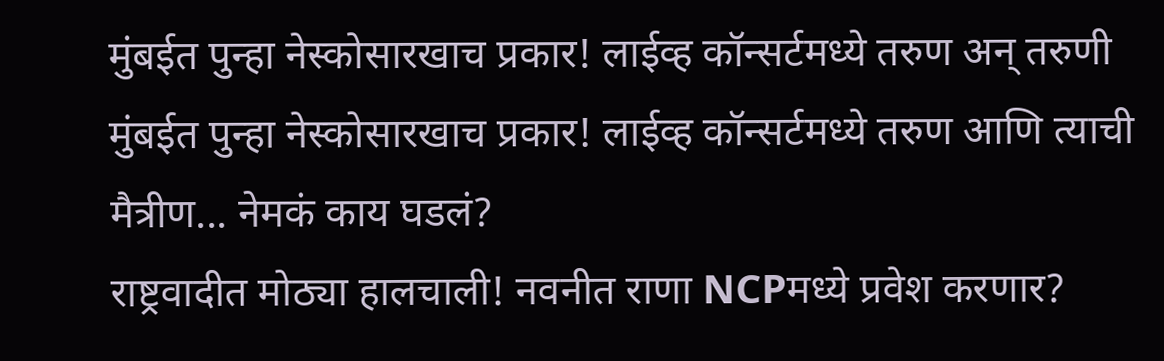मुंबईत पुन्हा नेस्कोसारखाच प्रकार! लाईव्ह कॉन्सर्टमध्ये तरुण अन् तरुणी
मुंबईत पुन्हा नेस्कोसारखाच प्रकार! लाईव्ह कॉन्सर्टमध्ये तरुण आणि त्याची मैत्रीण... नेमकं काय घडलं?
राष्ट्रवादीत मोठ्या हालचाली! नवनीत राणा NCPमध्ये प्रवेश करणार?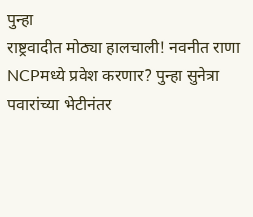पुन्हा
राष्ट्रवादीत मोठ्या हालचाली! नवनीत राणा NCPमध्ये प्रवेश करणार? पुन्हा सुनेत्रा पवारांच्या भेटीनंतर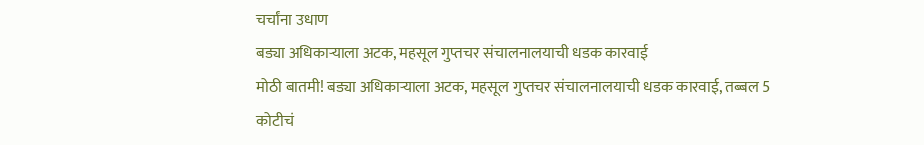चर्चांना उधाण
बड्या अधिकाऱ्याला अटक, महसूल गुप्तचर संचालनालयाची धडक कारवाई
मोठी बातमी! बड्या अधिकाऱ्याला अटक, महसूल गुप्तचर संचालनालयाची धडक कारवाई, तब्बल 5 कोटीचं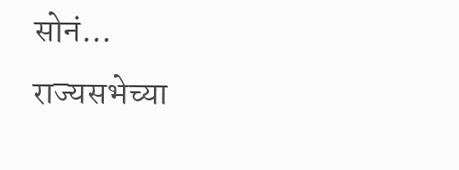सोनं...
राज्यसभेच्या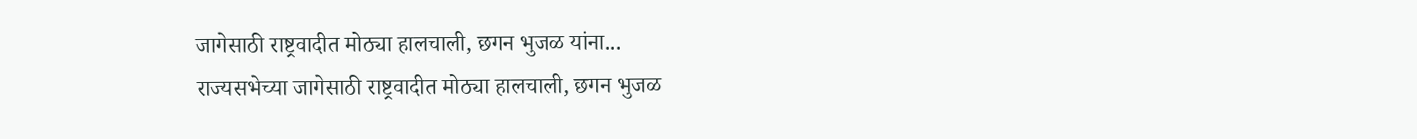जागेसाठी राष्ट्रवादीत मोठ्या हालचाली, छगन भुजळ यांना...
राज्यसभेच्या जागेसाठी राष्ट्रवादीत मोठ्या हालचाली, छगन भुजळ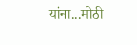यांना...मोठी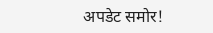अपडेट समोर!